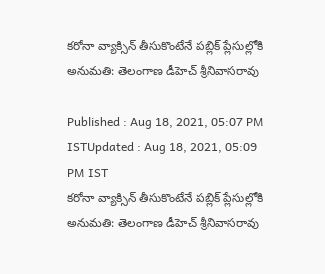కరోనా వ్యాక్సిన్ తీసుకొంటేనే పబ్లిక్ ప్లేసుల్లోకి అనుమతి: తెలంగాణ డీహెచ్ శ్రీనివాసరావు

Published : Aug 18, 2021, 05:07 PM ISTUpdated : Aug 18, 2021, 05:09 PM IST
కరోనా వ్యాక్సిన్ తీసుకొంటేనే పబ్లిక్ ప్లేసుల్లోకి అనుమతి: తెలంగాణ డీహెచ్ శ్రీనివాసరావు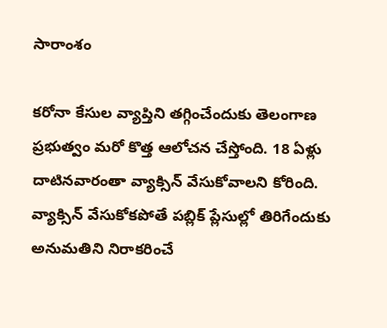సారాంశం

కరోనా కేసుల వ్యాప్తిని తగ్గించేందుకు తెలంగాణ ప్రభుత్వం మరో కొత్త ఆలోచన చేస్తోంది. 18 ఏళ్లు దాటినవారంతా వ్యాక్సిన్ వేసుకోవాలని కోరింది. వ్యాక్సిన్ వేసుకోకపోతే పబ్లిక్ ప్లేసుల్లో తిరిగేందుకు అనుమతిని నిరాకరించే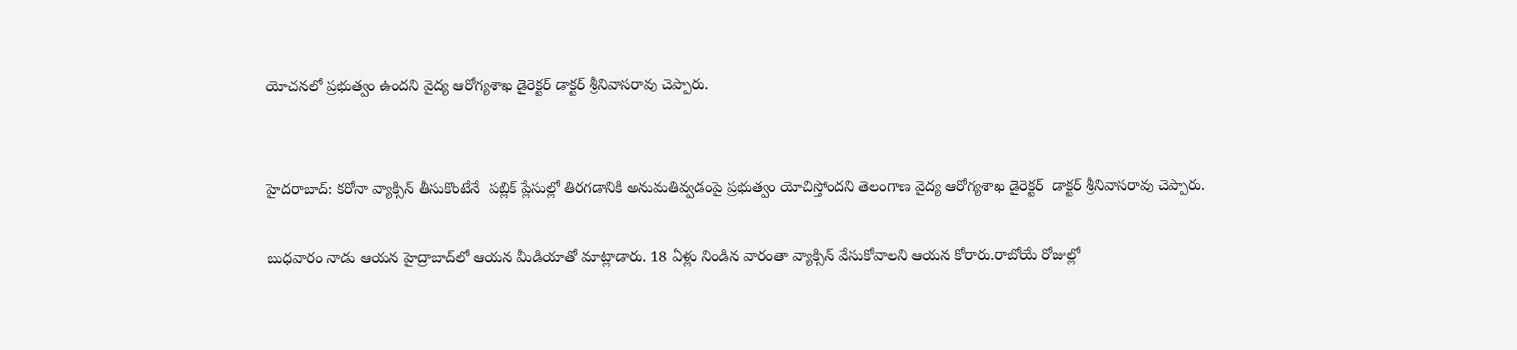యోచనలో ప్రభుత్వం ఉందని వైద్య ఆరోగ్యశాఖ డైరెక్టర్ డాక్టర్ శ్రీనివాసరావు చెప్పారు.


హైదరాబాద్: కరోనా వ్యాక్సిన్ తీసుకొంటేనే  పబ్లిక్ ప్లేసుల్లో తిరగడానికి అనుమతివ్వడంపై ప్రభుత్వం యోచిస్తోందని తెలంగాణ వైద్య ఆరోగ్యశాఖ డైరెక్టర్  డాక్టర్ శ్రీనివాసరావు చెప్పారు.

బుధవారం నాడు ఆయన హైద్రాబాద్‌లో ఆయన మీడియాతో మాట్లాడారు. 18 ఏళ్లు నిండిన వారంతా వ్యాక్సిన్ వేసుకోవాలని ఆయన కోరారు.రాబోయే రోజుల్లో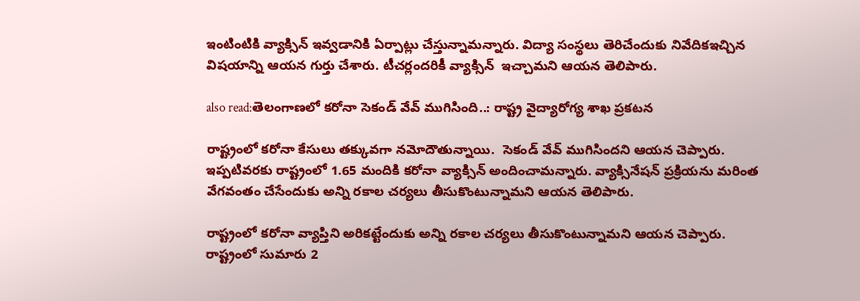ఇంటింటికి వ్యాక్సిన్ ఇవ్వడానికి ఏర్పాట్లు చేస్తున్నామన్నారు. విద్యా సంస్థలు తెరిచేందుకు నివేదికఇచ్చిన విషయాన్ని ఆయన గుర్తు చేశారు. టీచర్లందరికీ వ్యాక్సిన్  ఇచ్చామని ఆయన తెలిపారు.

also read:తెలంగాణలో కరోనా సెకండ్ వేవ్ ముగిసింది..: రాష్ట్ర వైద్యారోగ్య శాఖ ప్రకటన

రాష్ట్రంలో కరోనా కేసులు తక్కువగా నమోదౌతున్నాయి.  సెకండ్ వేవ్ ముగిసిందని ఆయన చెప్పారు.  ఇప్పటివరకు రాష్ట్రంలో 1.65 మందికి కరోనా వ్యాక్సిన్ అందించామన్నారు. వ్యాక్సినేషన్ ప్రక్రియను మరింత వేగవంతం చేసేందుకు అన్ని రకాల చర్యలు తీసుకొంటున్నామని ఆయన తెలిపారు.

రాష్ట్రంలో కరోనా వ్యాప్తిని అరికట్టేందుకు అన్ని రకాల చర్యలు తీసుకొంటున్నామని ఆయన చెప్పారు.  రాష్ట్రంలో సుమారు 2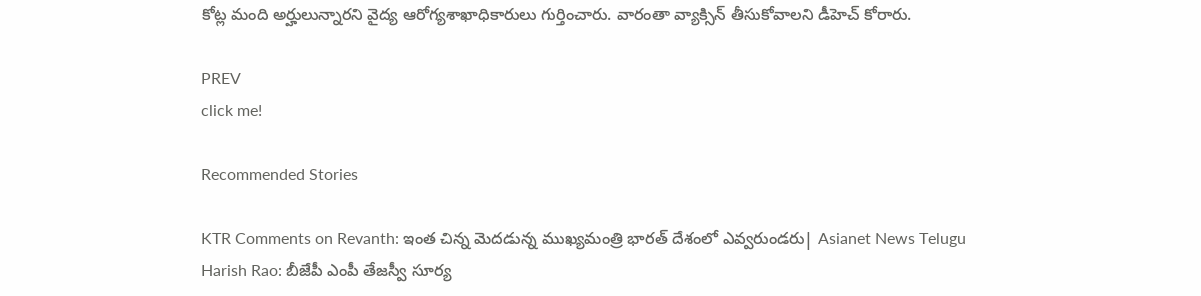కోట్ల మంది అర్హులున్నారని వైద్య ఆరోగ్యశాఖాధికారులు గుర్తించారు. వారంతా వ్యాక్సిన్ తీసుకోవాలని డీహెచ్ కోరారు.

PREV
click me!

Recommended Stories

KTR Comments on Revanth: ఇంత చిన్న మెదడున్న ముఖ్యమంత్రి భారత్ దేశంలో ఎవ్వరుండరు| Asianet News Telugu
Harish Rao: బీజేపీ ఎంపీ తేజస్వీ సూర్య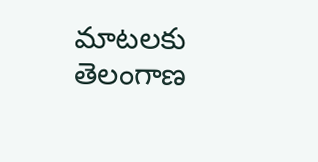మాటలకు తెలంగాణ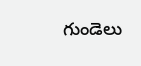గుండెలు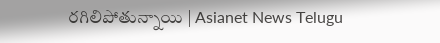రగిలిపోతున్నాయి | Asianet News Telugu